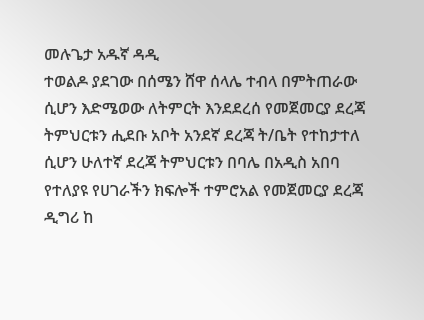መሉጌታ አዱኛ ዳዲ
ተወልዶ ያደገው በሰሜን ሸዋ ሰላሌ ተብላ በምትጠራው ሲሆን እድሜወው ለትምርት እንደደረሰ የመጀመርያ ደረጃ ትምህርቱን ሒደቡ አቦት አንደኛ ደረጃ ት/ቤት የተከታተለ ሲሆን ሁለተኛ ደረጃ ትምህርቱን በባሌ በአዲስ አበባ የተለያዩ የሀገራችን ክፍሎች ተምሮአል የመጀመርያ ደረጃ ዲግሪ ከ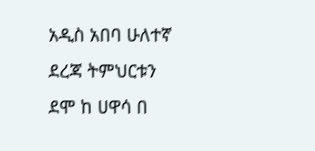አዲስ አበባ ሁለተኛ ደረጃ ትምህርቱን ደሞ ከ ሀዋሳ በ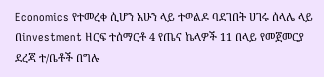Economics የተመረቀ ሲሆን አሁን ላይ ተወልዶ ባደገበት ሀገሩ ሰላሌ ላይ በinvestment ዘርፍ ተሰማርቶ 4 የጤና ኬላዎች 11 በላይ የመጀመርያ ደረጃ ተ/ቤቶች በግሉ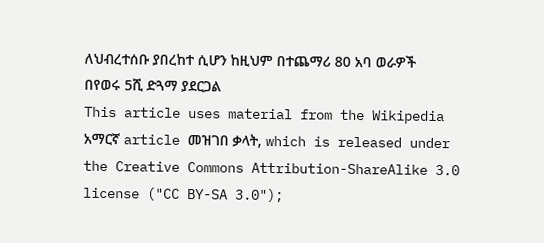ለህብረተሰቡ ያበረከተ ሲሆን ከዚህም በተጨማሪ 80 አባ ወራዎች በየወሩ 5ሺ ድጓማ ያደርጋል
This article uses material from the Wikipedia አማርኛ article መዝገበ ቃላት, which is released under the Creative Commons Attribution-ShareAlike 3.0 license ("CC BY-SA 3.0");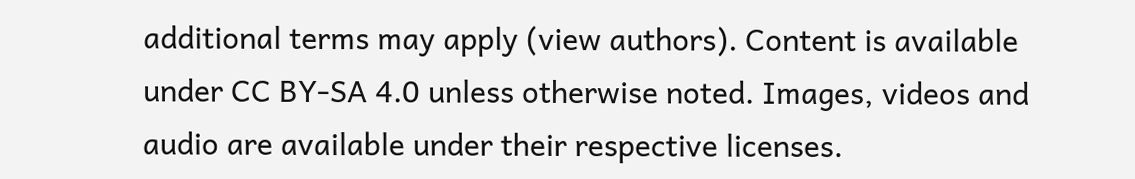additional terms may apply (view authors). Content is available under CC BY-SA 4.0 unless otherwise noted. Images, videos and audio are available under their respective licenses.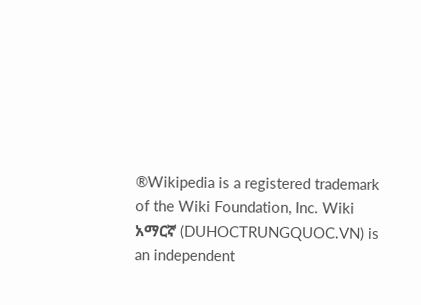®Wikipedia is a registered trademark of the Wiki Foundation, Inc. Wiki አማርኛ (DUHOCTRUNGQUOC.VN) is an independent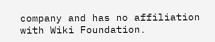company and has no affiliation with Wiki Foundation.